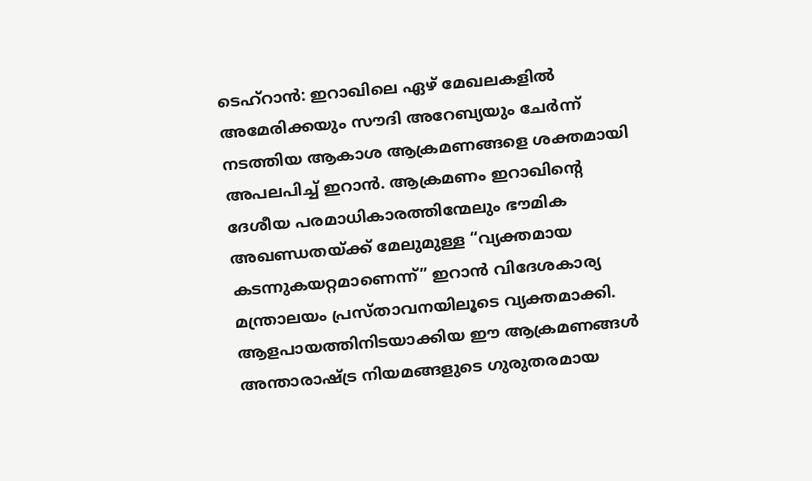ടെഹ്റാൻ: ഇറാഖിലെ ഏഴ് മേഖലകളിൽ അമേരിക്കയും സൗദി അറേബ്യയും ചേർന്ന് നടത്തിയ ആകാശ ആക്രമണങ്ങളെ ശക്തമായി അപലപിച്ച് ഇറാൻ. ആക്രമണം ഇറാഖിന്റെ ദേശീയ പരമാധികാരത്തിന്മേലും ഭൗമിക അഖണ്ഡതയ്ക്ക് മേലുമുള്ള “വ്യക്തമായ കടന്നുകയറ്റമാണെന്ന്” ഇറാൻ വിദേശകാര്യ മന്ത്രാലയം പ്രസ്താവനയിലൂടെ വ്യക്തമാക്കി.
ആളപായത്തിനിടയാക്കിയ ഈ ആക്രമണങ്ങൾ അന്താരാഷ്ട്ര നിയമങ്ങളുടെ ഗുരുതരമായ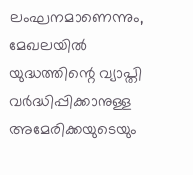ലംഘനമാണെന്നും, മേഖലയിൽ യുദ്ധത്തിന്റെ വ്യാപ്തി വർദ്ധിപ്പിക്കാനുള്ള അമേരിക്കയുടെയും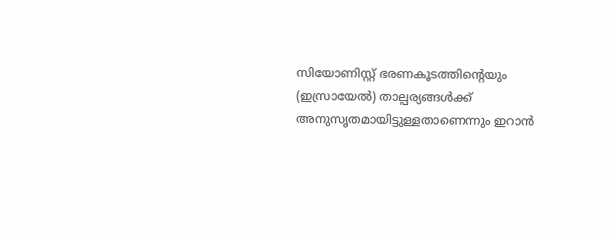സിയോണിസ്റ്റ് ഭരണകൂടത്തിന്റെയും (ഇസ്രായേൽ) താല്പര്യങ്ങൾക്ക് അനുസൃതമായിട്ടുള്ളതാണെന്നും ഇറാൻ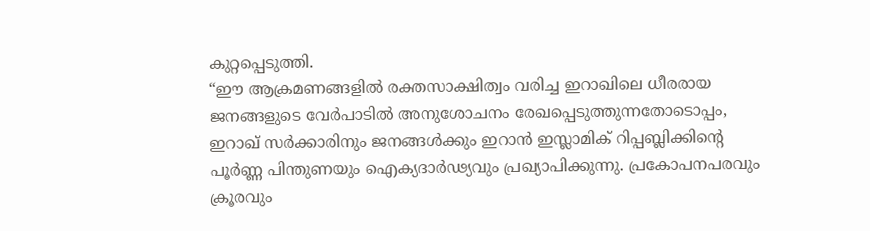കുറ്റപ്പെടുത്തി.
“ഈ ആക്രമണങ്ങളിൽ രക്തസാക്ഷിത്വം വരിച്ച ഇറാഖിലെ ധീരരായ ജനങ്ങളുടെ വേർപാടിൽ അനുശോചനം രേഖപ്പെടുത്തുന്നതോടൊപ്പം, ഇറാഖ് സർക്കാരിനും ജനങ്ങൾക്കും ഇറാൻ ഇസ്ലാമിക് റിപ്പബ്ലിക്കിന്റെ പൂർണ്ണ പിന്തുണയും ഐക്യദാർഢ്യവും പ്രഖ്യാപിക്കുന്നു. പ്രകോപനപരവും ക്രൂരവും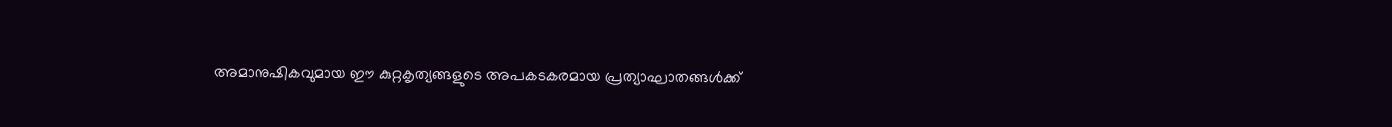അമാനുഷികവുമായ ഈ കുറ്റകൃത്യങ്ങളുടെ അപകടകരമായ പ്രത്യാഘാതങ്ങൾക്ക്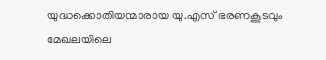യുദ്ധക്കൊതിയന്മാരായ യു.എസ് ഭരണകൂടവും മേഖലയിലെ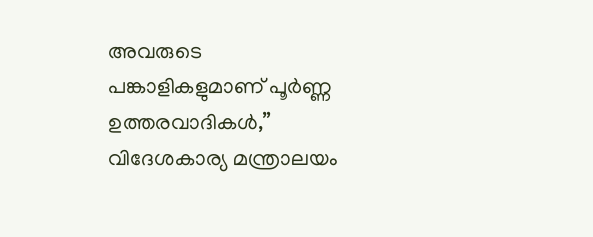അവരുടെ പങ്കാളികളുമാണ് പൂർണ്ണ ഉത്തരവാദികൾ,” വിദേശകാര്യ മന്ത്രാലയം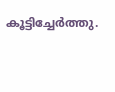കൂട്ടിച്ചേർത്തു.